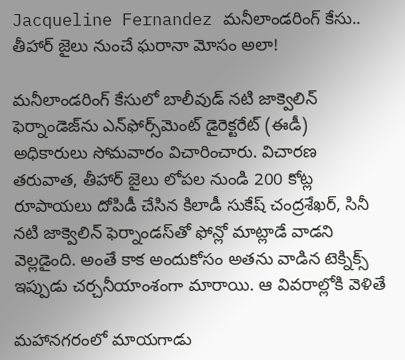Jacqueline Fernandez మనీలాండరింగ్ కేసు.. తీహార్ జైలు నుంచే ఘరానా మోసం అలా!

మనీలాండరింగ్ కేసులో బాలీవుడ్ నటి జాక్వెలిన్ ఫెర్నాండెజ్‌ను ఎన్‌ఫోర్స్‌మెంట్ డైరెక్టరేట్ (ఈడీ) అధికారులు సోమవారం విచారించారు. విచారణ తరువాత, తీహార్ జైలు లోపల నుండి 200 కోట్ల రూపాయలు దోపిడీ చేసిన కిలాడీ సుకేష్ చంద్రశేఖర్, సినీ నటి జాక్వెలిన్ ఫెర్నాండస్‌తో ఫోన్లో మాట్లాడే వాడని వెల్లడైంది. అంతే కాక అందుకోసం అతను వాడిన టెక్నిక్స్ ఇప్పుడు చర్చనీయాంశంగా మారాయి. ఆ వివరాల్లోకి వెళితే

మహానగరంలో మాయగాడు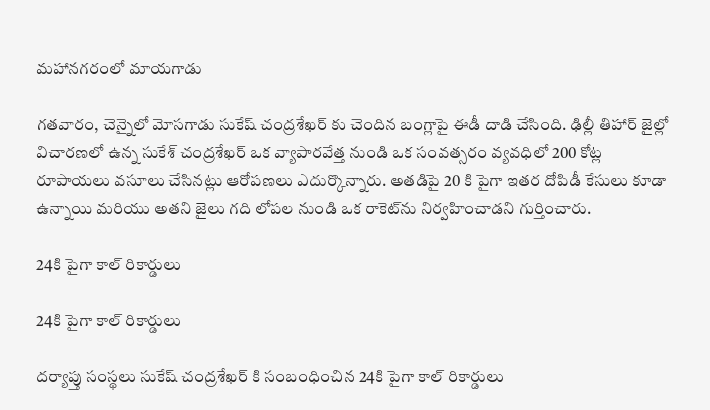మహానగరంలో మాయగాడు

గతవారం, చెన్నైలో మోసగాడు సుకేష్ చంద్రశేఖర్ కు చెందిన బంగ్లాపై ఈడీ దాడి చేసింది. ఢిల్లీ తిహార్ జైల్లో విచారణలో ఉన్న సుకేశ్ చంద్రశేఖర్ ఒక వ్యాపారవేత్త నుండి ఒక సంవత్సరం వ్యవధిలో 200 కోట్ల రూపాయలు వసూలు చేసినట్లు ఆరోపణలు ఎదుర్కొన్నారు. అతడిపై 20 కి పైగా ఇతర దోపిడీ కేసులు కూడా ఉన్నాయి మరియు అతని జైలు గది లోపల నుండి ఒక రాకెట్‌ను నిర్వహించాడని గుర్తించారు.

24కి పైగా కాల్ రికార్డులు

24కి పైగా కాల్ రికార్డులు

దర్యాప్తు సంస్థలు సుకేష్ చంద్రశేఖర్ కి సంబంధించిన 24కి పైగా కాల్ రికార్డులు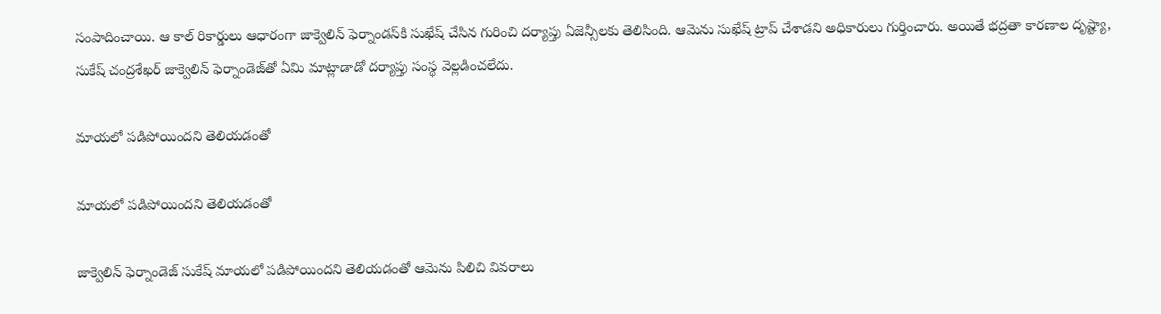సంపాదించాయి. ఆ కాల్ రికార్డులు ఆధారంగా జాక్వెలిన్ ఫెర్నాండస్‌కి సుఖేష్ చేసిన గురించి దర్యాప్తు ఏజెన్సీలకు తెలిసింది. ఆమెను సుఖేష్ ట్రాప్ చేశాడని అధికారులు గుర్తించారు. అయితే భద్రతా కారణాల దృష్ట్యా, సుకేష్ చంద్రశేఖర్ జాక్వెలిన్ ఫెర్నాండెజ్‌తో ఏమి మాట్లాడాడో దర్యాప్తు సంస్థ వెల్లడించలేదు.

మాయలో పడిపోయిందని తెలియడంతో

మాయలో పడిపోయిందని తెలియడంతో

జాక్వెలిన్ ఫెర్నాండెజ్ సుకేష్ మాయలో పడిపోయిందని తెలియడంతో ఆమెను పిలిచి వివరాలు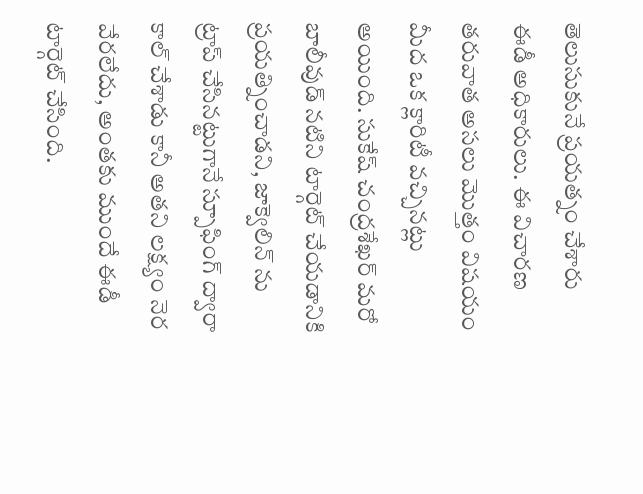తెలుసుకునే ప్రయత్నం చేశారు ఈడీ అధికారులు. ఈ విచారణ తరువాత అసలు మొత్తం విషయం మీద ఒక క్లారిటీ వచ్చినట్లు అయింది. సుకేష్ చంద్రశేఖర్ మరో బాలీవుడ్ నటిని టార్గెట్ చేయడానికి ప్రయత్నించాడని, జాక్వెలిన్ ను ట్రాప్ చేసినట్టుగానే స్పూఫింగ్ ద్వారా కాల్ చేశాడు కానీ అతని లక్ష్యం నెర వేరలేదు, అంతకు ముందే ఈడీ టార్గెట్ చేసింది.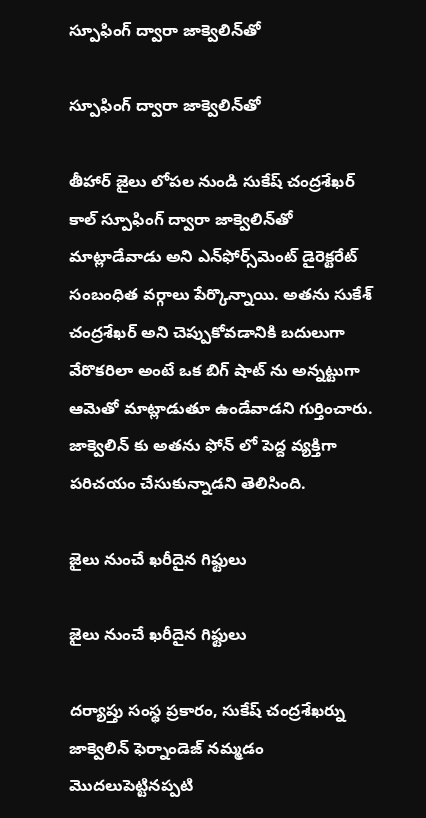స్పూఫింగ్ ద్వారా జాక్వెలిన్‌తో

స్పూఫింగ్ ద్వారా జాక్వెలిన్‌తో

తీహార్ జైలు లోపల నుండి సుకేష్ చంద్రశేఖర్ కాల్ స్పూఫింగ్ ద్వారా జాక్వెలిన్‌తో మాట్లాడేవాడు అని ఎన్‌ఫోర్స్‌మెంట్ డైరెక్టరేట్ సంబంధిత వర్గాలు పేర్కొన్నాయి. అతను సుకేశ్ చంద్రశేఖర్‌ అని చెప్పుకోవడానికి బదులుగా వేరొకరిలా అంటే ఒక బిగ్ షాట్ ను అన్నట్టుగా ఆమెతో మాట్లాడుతూ ఉండేవాడని గుర్తించారు. జాక్వెలిన్ కు అతను ఫోన్ లో పెద్ద వ్యక్తిగా పరిచయం చేసుకున్నాడని తెలిసింది.

జైలు నుంచే ఖరీదైన గిఫ్టులు

జైలు నుంచే ఖరీదైన గిఫ్టులు

దర్యాప్తు సంస్థ ప్రకారం, సుకేష్ చంద్రశేఖర్ను జాక్వెలిన్ ఫెర్నాండెజ్ నమ్మడం మొదలుపెట్టినప్పటి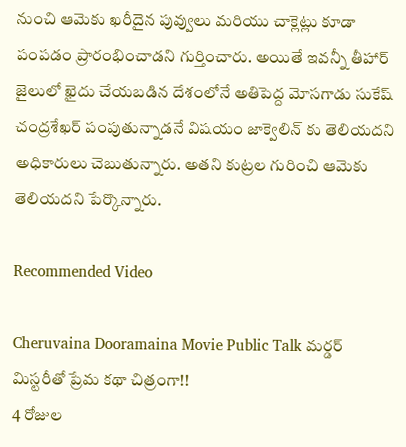నుంచి ఆమెకు ఖరీదైన పువ్వులు మరియు చాక్లెట్లు కూడా పంపడం ప్రారంభించాడని గుర్తించారు. అయితే ఇవన్నీ తీహార్ జైలులో ఖైదు చేయబడిన దేశంలోనే అతిపెద్ద మోసగాడు సుకేష్ చంద్రశేఖర్ పంపుతున్నాడనే విషయం జాక్వెలిన్ కు తెలియదని అధికారులు చెబుతున్నారు. అతని కుట్రల గురించి ఆమెకు తెలియదని పేర్కొన్నారు.

Recommended Video

Cheruvaina Dooramaina Movie Public Talk మర్డర్ మిస్టరీతో ప్రేమ కథా చిత్రంగా!!
4 రోజుల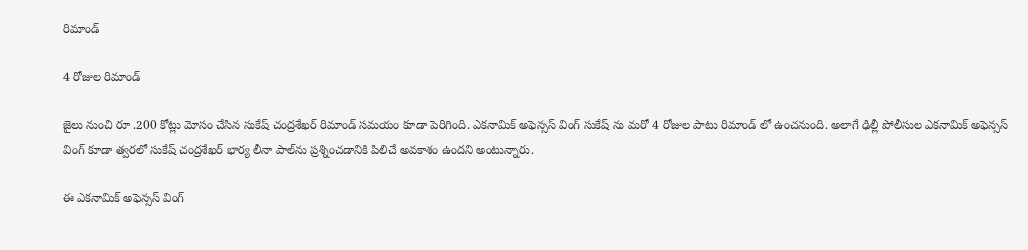రిమాండ్

4 రోజుల రిమాండ్

జైలు నుంచి రూ .200 కోట్లు మోసం చేసిన సుకేష్ చంద్రశేఖర్ రిమాండ్ సమయం కూడా పెరిగింది. ఎకనామిక్ అఫెన్సస్ వింగ్ సుకేష్ ను మరో 4 రోజుల పాటు రిమాండ్ లో ఉంచనుంది. అలాగే ఢిల్లీ పోలీసుల ఎకనామిక్ అఫెన్సస్ వింగ్ కూడా త్వరలో సుకేష్ చంద్రశేఖర్ భార్య లీనా పాల్‌ను ప్రశ్నించడానికి పిలిచే అవకాశం ఉందని అంటున్నారు.

ఈ ఎకనామిక్ అఫెన్సస్ వింగ్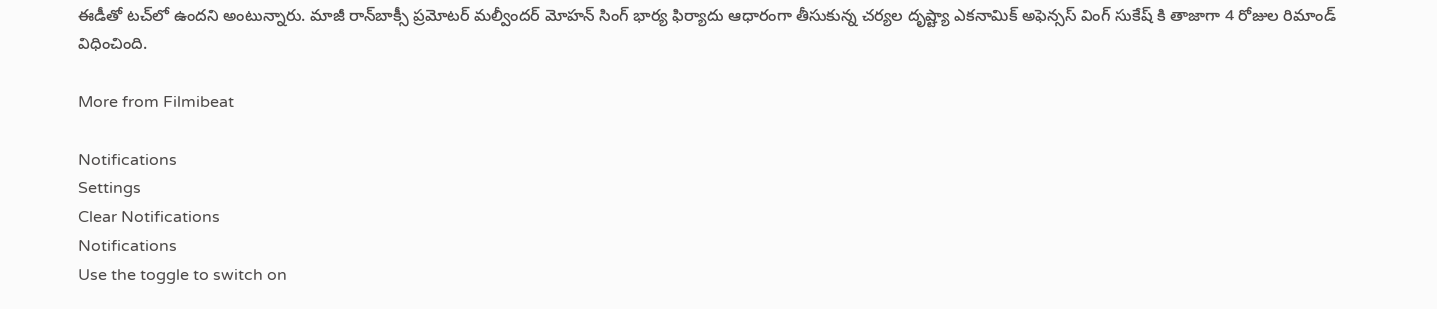ఈడీతో టచ్‌లో ఉందని అంటున్నారు. మాజీ రాన్‌బాక్సీ ప్రమోటర్ మల్వీందర్ మోహన్ సింగ్ భార్య ఫిర్యాదు ఆధారంగా తీసుకున్న చర్యల దృష్ట్యా ఎకనామిక్ అఫెన్సస్ వింగ్ సుకేష్ కి తాజాగా 4 రోజుల రిమాండ్ విధించింది.

More from Filmibeat

Notifications
Settings
Clear Notifications
Notifications
Use the toggle to switch on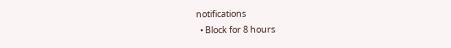notifications
  • Block for 8 hours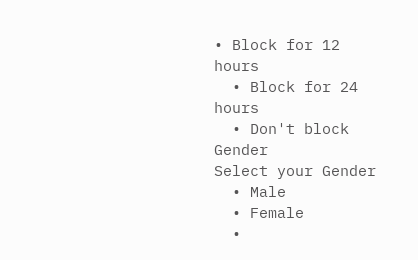• Block for 12 hours
  • Block for 24 hours
  • Don't block
Gender
Select your Gender
  • Male
  • Female
  •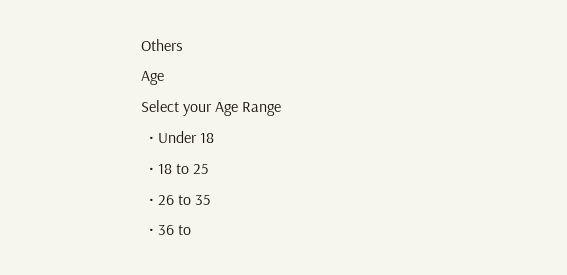Others
Age
Select your Age Range
  • Under 18
  • 18 to 25
  • 26 to 35
  • 36 to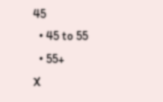45
  • 45 to 55
  • 55+
X